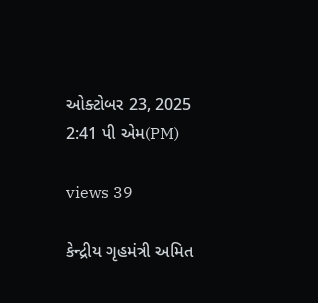ઓક્ટોબર 23, 2025 2:41 પી એમ(PM)

views 39

કેન્દ્રીય ગૃહમંત્રી અમિત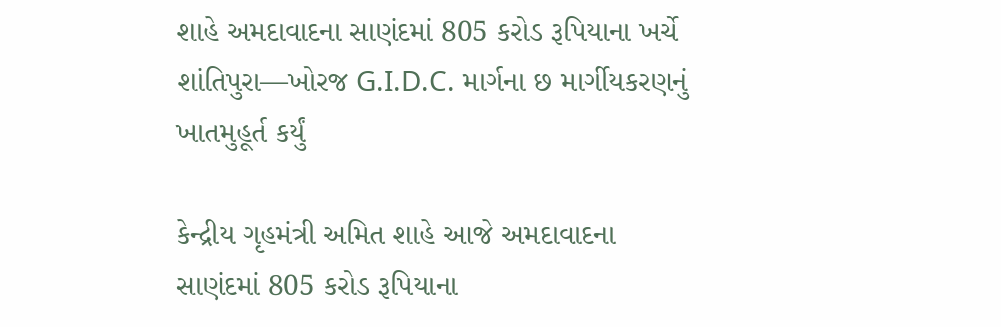શાહે અમદાવાદના સાણંદમાં 805 કરોડ રૂપિયાના ખર્ચે શાંતિપુરા—ખોરજ G.I.D.C. માર્ગના છ માર્ગીયકરણનું ખાતમુહૂર્ત કર્યું

કેન્દ્રીય ગૃહમંત્રી અમિત શાહે આજે અમદાવાદના સાણંદમાં 805 કરોડ રૂપિયાના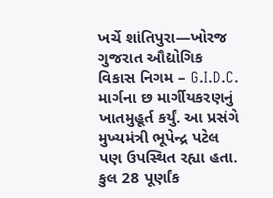ખર્ચે શાંતિપુરા—ખોરજ ગુજરાત ઔદ્યોગિક વિકાસ નિગમ – G.I.D.C. માર્ગના છ માર્ગીયકરણનું ખાતમુહૂર્ત કર્યું. આ પ્રસંગે મુખ્યમંત્રી ભૂપેન્દ્ર પટેલ પણ ઉપસ્થિત રહ્યા હતા. કુલ 28 પૂર્ણાંક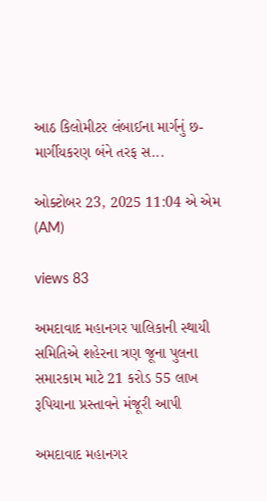આઠ કિલોમીટર લંબાઈના માર્ગનું છ-માર્ગીયકરણ બંને તરફ સ...

ઓક્ટોબર 23, 2025 11:04 એ એમ (AM)

views 83

અમદાવાદ મહાનગર પાલિકાની સ્થાયી સમિતિએ શહેરના ત્રણ જૂના પુલના સમારકામ માટે 21 કરોડ 55 લાખ રૂપિયાના પ્રસ્તાવને મંજૂરી આપી

અમદાવાદ મહાનગર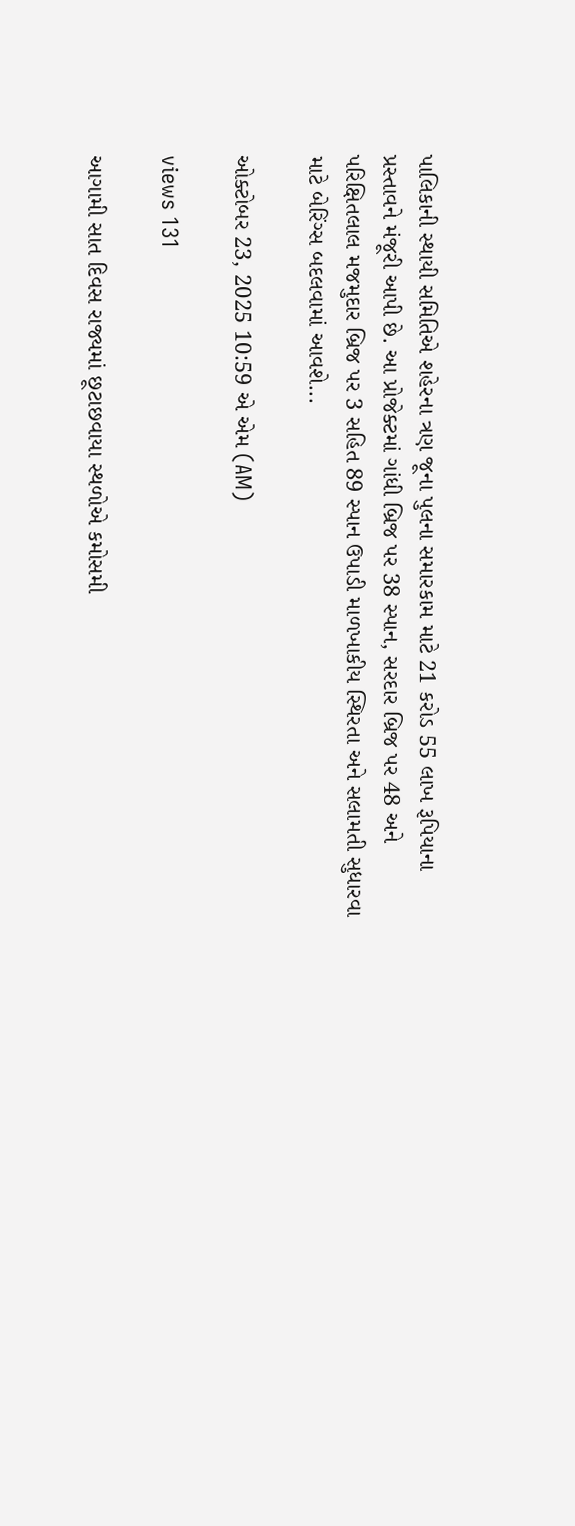પાલિકાની સ્થાયી સમિતિએ શહેરના ત્રણ જૂના પુલના સમારકામ માટે 21 કરોડ 55 લાખ રૂપિયાના પ્રસ્તાવને મંજૂરી આપી છે. આ પ્રોજેક્ટમાં ગાંધી બ્રિજ પર 38 સ્પાન, સરદાર બ્રિજ પર 48 અને પરિક્ષિતલાલ મજમુદાર બ્રિજ પર 3 સહિત 89 સ્પાન ઉપાડી માળખાકીય સ્થિરતા અને સલામતી સુધારવા માટે બેરિંગ્સ બદલવામાં આવશે...

ઓક્ટોબર 23, 2025 10:59 એ એમ (AM)

views 131

આગામી સાત દિવસ રાજ્યમાં છૂટાછવાયા સ્થળોએ કમોસમી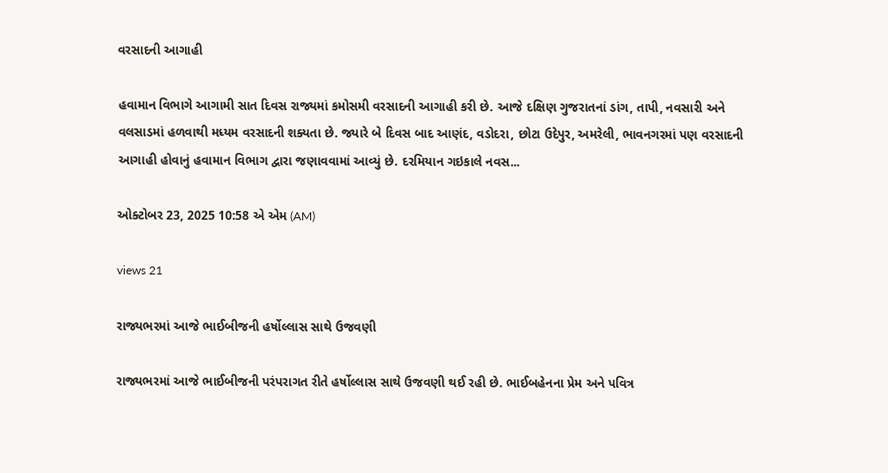વરસાદની આગાહી

હવામાન વિભાગે આગામી સાત દિવસ રાજ્યમાં કમોસમી વરસાદની આગાહી કરી છે. આજે દક્ષિણ ગુજરાતનાં ડાંગ, તાપી, નવસારી અને વલસાડમાં હળવાથી મધ્યમ વરસાદની શક્યતા છે. જ્યારે બે દિવસ બાદ આણંદ, વડોદરા, છોટા ઉદેપુર, અમરેલી, ભાવનગરમાં પણ વરસાદની આગાહી હોવાનું હવામાન વિભાગ દ્વારા જણાવવામાં આવ્યું છે. દરમિયાન ગઇકાલે નવસ...

ઓક્ટોબર 23, 2025 10:58 એ એમ (AM)

views 21

રાજ્યભરમાં આજે ભાઈબીજની હર્ષોલ્લાસ સાથે ઉજવણી

રાજ્યભરમાં આજે ભાઈબીજની પરંપરાગત રીતે હર્ષોલ્લાસ સાથે ઉજવણી થઈ રહી છે. ભાઈબહેનના પ્રેમ અને પવિત્ર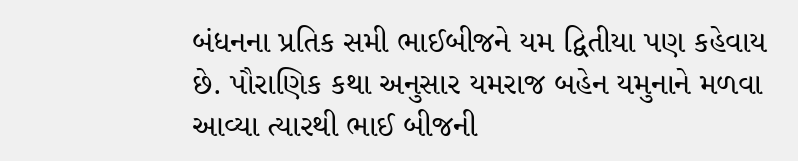બંધનના પ્રતિક સમી ભાઈબીજને યમ દ્વિતીયા પણ કહેવાય છે. પૌરાણિક કથા અનુસાર યમરાજ બહેન યમુનાને મળવા આવ્યા ત્યારથી ભાઈ બીજની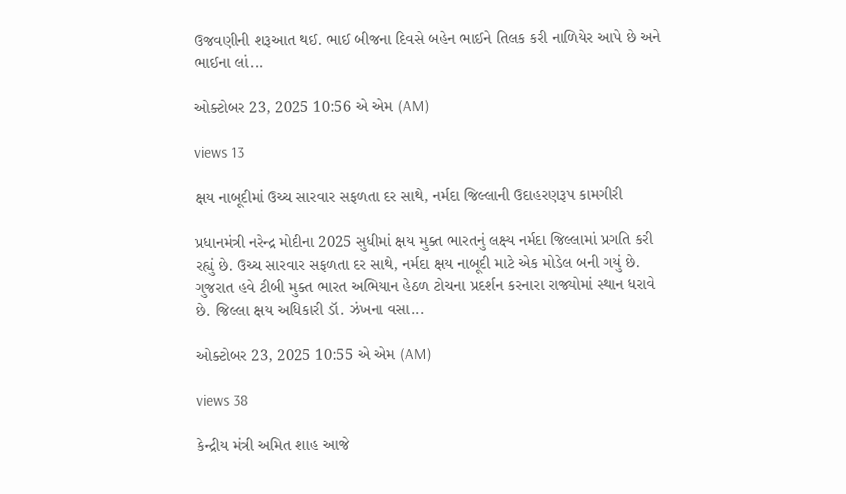ઉજવણીની શરૂઆત થઈ. ભાઈ બીજના દિવસે બહેન ભાઈને તિલક કરી નાળિયેર આપે છે અને ભાઈના લાં...

ઓક્ટોબર 23, 2025 10:56 એ એમ (AM)

views 13

ક્ષય નાબૂદીમાં ઉચ્ચ સારવાર સફળતા દર સાથે, નર્મદા જિલ્લાની ઉદાહરણરૂપ કામગીરી

પ્રધાનમંત્રી નરેન્દ્ર મોદીના 2025 સુધીમાં ક્ષય મુક્ત ભારતનું લક્ષ્ય નર્મદા જિલ્લામાં પ્રગતિ કરી રહ્યું છે. ઉચ્ચ સારવાર સફળતા દર સાથે, નર્મદા ક્ષય નાબૂદી માટે એક મોડેલ બની ગયું છે. ગુજરાત હવે ટીબી મુક્ત ભારત અભિયાન હેઠળ ટોચના પ્રદર્શન કરનારા રાજ્યોમાં સ્થાન ધરાવે છે. જિલ્લા ક્ષય અધિકારી ડૉ. ઝંખના વસા...

ઓક્ટોબર 23, 2025 10:55 એ એમ (AM)

views 38

કેન્દ્રીય મંત્રી અમિત શાહ આજે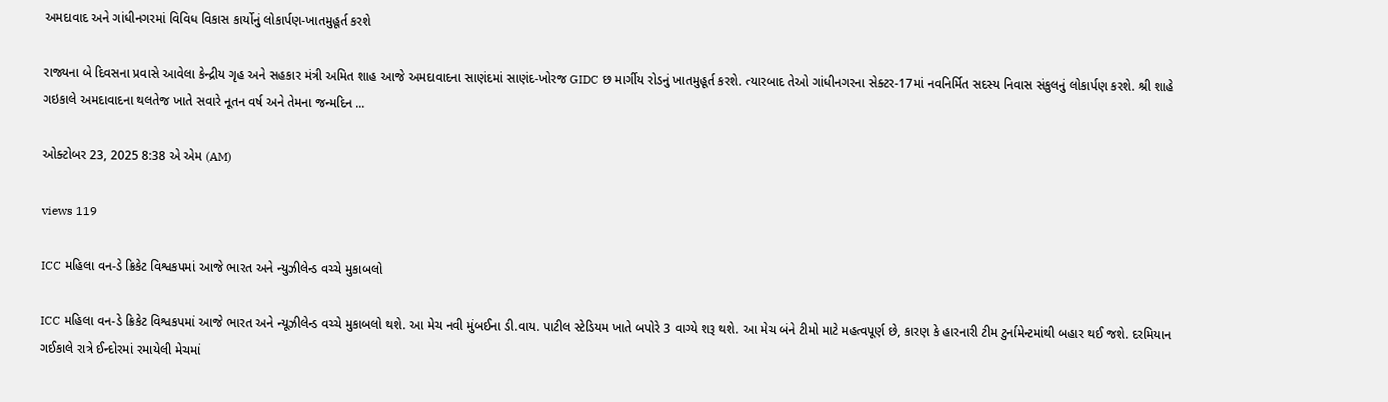અમદાવાદ અને ગાંધીનગરમાં વિવિધ વિકાસ કાર્યોનું લોકાર્પણ-ખાતમુહૂર્ત કરશે

રાજ્યના બે દિવસના પ્રવાસે આવેલા કેન્દ્રીય ગૃહ અને સહકાર મંત્રી અમિત શાહ આજે અમદાવાદના સાણંદમાં સાણંદ-ખોરજ GIDC છ માર્ગીય રોડનું ખાતમુહૂર્ત કરશે. ત્યારબાદ તેઓ ગાંધીનગરના સેક્ટર-17માં નવનિર્મિત સદસ્ય નિવાસ સંકુલનું લોકાર્પણ કરશે. શ્રી શાહે ગઇકાલે અમદાવાદના થલતેજ ખાતે સવારે નૂતન વર્ષ અને તેમના જન્મદિન ...

ઓક્ટોબર 23, 2025 8:38 એ એમ (AM)

views 119

ICC મહિલા વન-ડે ક્રિકેટ વિશ્વકપમાં આજે ભારત અને ન્યુઝીલેન્ડ વચ્ચે મુકાબલો

ICC મહિલા વન-ડે ક્રિકેટ વિશ્વકપમાં આજે ભારત અને ન્યૂઝીલેન્ડ વચ્ચે મુકાબલો થશે. આ મેચ નવી મુંબઈના ડી.વાય. પાટીલ સ્ટેડિયમ ખાતે બપોરે 3 વાગ્યે શરૂ થશે. આ મેચ બંને ટીમો માટે મહત્વપૂર્ણ છે, કારણ કે હારનારી ટીમ ટુર્નામેન્ટમાંથી બહાર થઈ જશે. દરમિયાન ગઈકાલે રાત્રે ઈન્દોરમાં રમાયેલી મેચમાં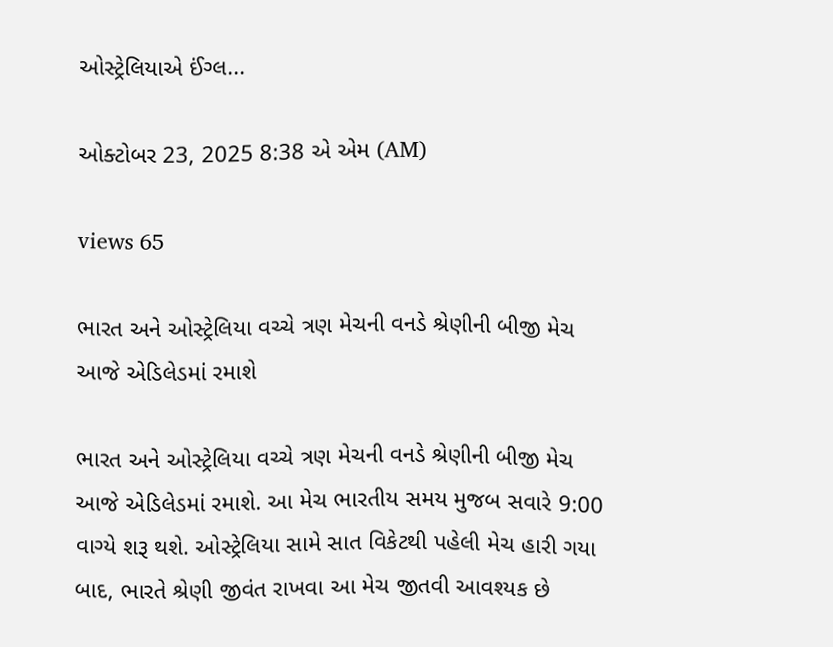ઓસ્ટ્રેલિયાએ ઈંગ્લ...

ઓક્ટોબર 23, 2025 8:38 એ એમ (AM)

views 65

ભારત અને ઓસ્ટ્રેલિયા વચ્ચે ત્રણ મેચની વનડે શ્રેણીની બીજી મેચ આજે એડિલેડમાં રમાશે

ભારત અને ઓસ્ટ્રેલિયા વચ્ચે ત્રણ મેચની વનડે શ્રેણીની બીજી મેચ આજે એડિલેડમાં રમાશે. આ મેચ ભારતીય સમય મુજબ સવારે 9:00 વાગ્યે શરૂ થશે. ઓસ્ટ્રેલિયા સામે સાત વિકેટથી પહેલી મેચ હારી ગયા બાદ, ભારતે શ્રેણી જીવંત રાખવા આ મેચ જીતવી આવશ્યક છે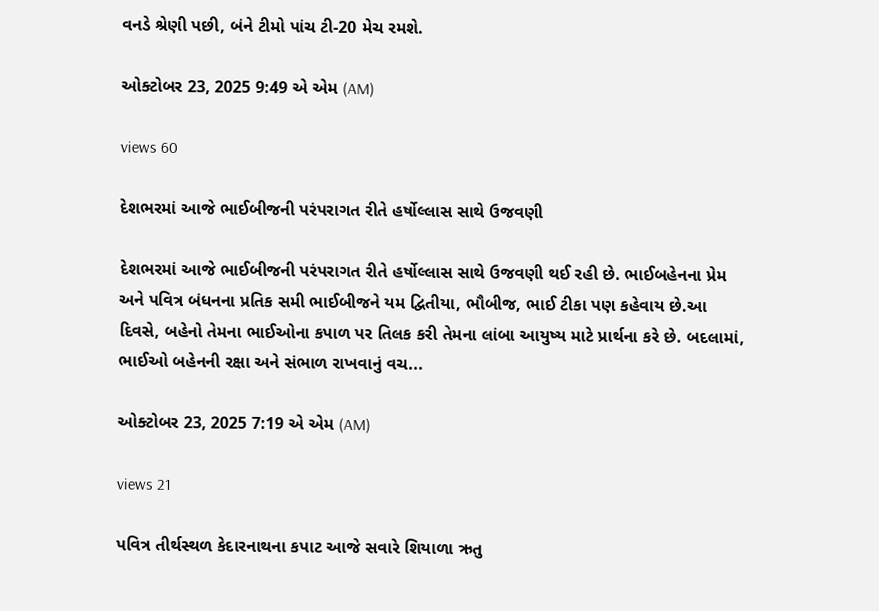વનડે શ્રેણી પછી, બંને ટીમો પાંચ ટી-20 મેચ રમશે.

ઓક્ટોબર 23, 2025 9:49 એ એમ (AM)

views 60

દેશભરમાં આજે ભાઈબીજની પરંપરાગત રીતે હર્ષોલ્લાસ સાથે ઉજવણી

દેશભરમાં આજે ભાઈબીજની પરંપરાગત રીતે હર્ષોલ્લાસ સાથે ઉજવણી થઈ રહી છે. ભાઈબહેનના પ્રેમ અને પવિત્ર બંધનના પ્રતિક સમી ભાઈબીજને યમ દ્વિતીયા, ભૌબીજ, ભાઈ ટીકા પણ કહેવાય છે.આ દિવસે, બહેનો તેમના ભાઈઓના કપાળ પર તિલક કરી તેમના લાંબા આયુષ્ય માટે પ્રાર્થના કરે છે. બદલામાં, ભાઈઓ બહેનની રક્ષા અને સંભાળ રાખવાનું વચ...

ઓક્ટોબર 23, 2025 7:19 એ એમ (AM)

views 21

પવિત્ર તીર્થસ્થળ કેદારનાથના કપાટ આજે સવારે શિયાળા ઋતુ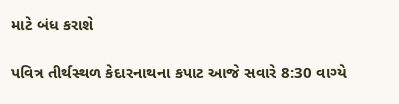માટે બંધ કરાશે

પવિત્ર તીર્થસ્થળ કેદારનાથના કપાટ આજે સવારે 8:30 વાગ્યે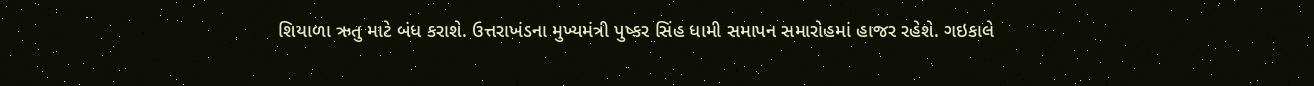શિયાળા ઋતુ માટે બંધ કરાશે. ઉત્તરાખંડના મુખ્યમંત્રી પુષ્કર સિંહ ધામી સમાપન સમારોહમાં હાજર રહેશે. ગઇકાલે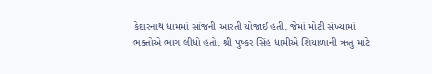કેદારનાથ ધામમાં સાંજની આરતી યોજાઈ હતી. જેમાં મોટી સંખ્યામાં ભક્તોએ ભાગ લીધો હતો. શ્રી પુષ્કર સિંહ ધામીએ શિયાળાની ઋતુ માટે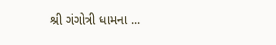શ્રી ગંગોત્રી ધામના ...